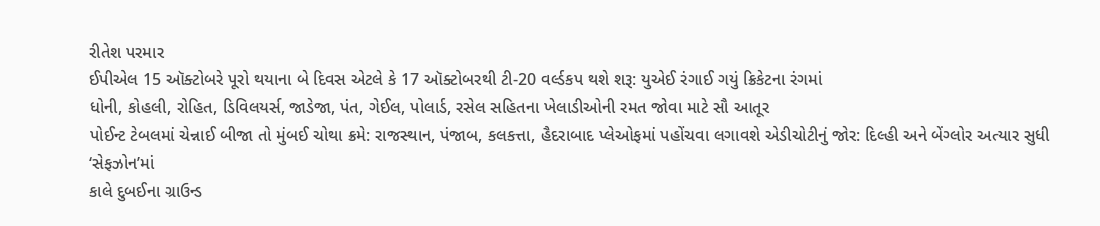રીતેશ પરમાર
ઈપીએલ 15 ઑક્ટોબરે પૂરો થયાના બે દિવસ એટલે કે 17 ઑક્ટોબરથી ટી-20 વર્લ્ડકપ થશે શરૂ: યુએઈ રંગાઈ ગયું ક્રિકેટના રંગમાં
ધોની, કોહલી, રોહિત, ડિવિલયર્સ, જાડેજા, પંત, ગેઈલ, પોલાર્ડ, રસેલ સહિતના ખેલાડીઓની રમત જોવા માટે સૌ આતૂર
પોઈન્ટ ટેબલમાં ચેન્નાઈ બીજા તો મુંબઈ ચોથા ક્રમે: રાજસ્થાન, પંજાબ, કલકત્તા, હૈદરાબાદ પ્લેઓફમાં પહોંચવા લગાવશે એડીચોટીનું જોર: દિલ્હી અને બેંગ્લોર અત્યાર સુધી ‘સેફઝોન’માં
કાલે દુબઈના ગ્રાઉન્ડ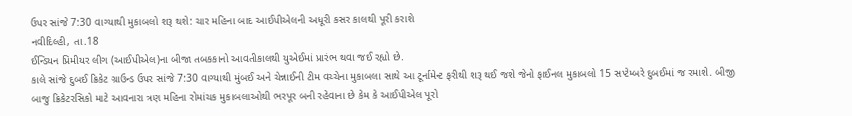ઉપર સાંજે 7:30 વાગ્યાથી મુકાબલો શરૂ થશે: ચાર મહિના બાદ આઈપીએલની અધૂરી કસર કાલથી પૂરી કરાશે
નવીદિલ્હી, તા.18
ઈન્ડિયન પ્રિમીયર લીગ (આઈપીએલ)ના બીજા તબકકાનો આવતીકાલથી યુએઈમાં પ્રારંભ થવા જઈ રહ્યો છે.
કાલે સાંજે દુબઈ ક્રિકેટ ગ્રાઉન્ડ ઉપર સાંજે 7:30 વાગ્યાથી મુંબઈ અને ચેન્નાઈની ટીમ વચ્ચેના મુકાબલા સાથે આ ટૂર્નામેન્ટ ફરીથી શરૂ થઈ જશે જેનો ફાઈનલ મુકાબલો 15 સપ્ટેમ્બરે દુબઈમાં જ રમાશે. બીજી બાજુ ક્રિકેટરસિકો માટે આવનારા ત્રણ મહિના રોમાંચક મુકાબલાઓથી ભરપૂર બની રહેવાના છે કેમ કે આઈપીએલ પૂરો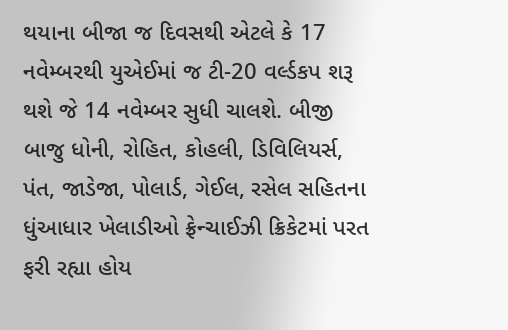થયાના બીજા જ દિવસથી એટલે કે 17 નવેમ્બરથી યુએઈમાં જ ટી-20 વર્લ્ડકપ શરૂ થશે જે 14 નવેમ્બર સુધી ચાલશે. બીજી બાજુ ધોની, રોહિત, કોહલી, ડિવિલિયર્સ, પંત, જાડેજા, પોલાર્ડ, ગેઈલ, રસેલ સહિતના ધુંઆધાર ખેલાડીઓ ફ્રેન્ચાઈઝી ક્રિકેટમાં પરત ફરી રહ્યા હોય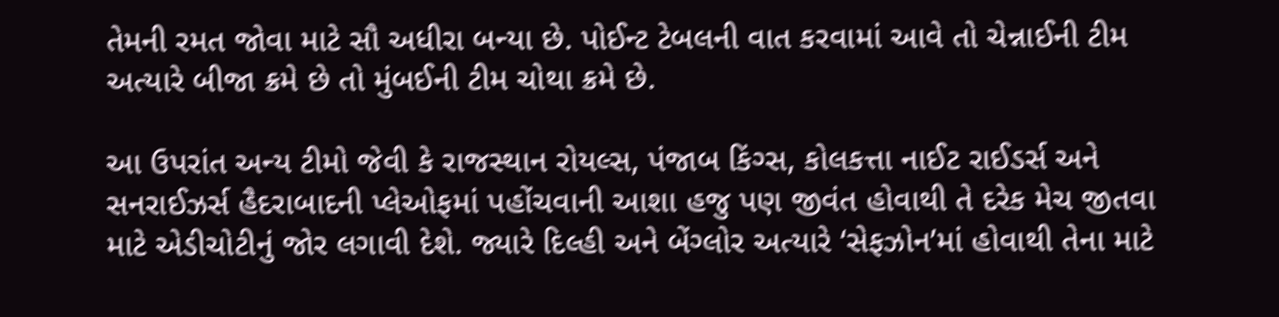તેમની રમત જોવા માટે સૌ અધીરા બન્યા છે. પોઈન્ટ ટેબલની વાત કરવામાં આવે તો ચેન્નાઈની ટીમ અત્યારે બીજા ક્રમે છે તો મુંબઈની ટીમ ચોથા ક્રમે છે.

આ ઉપરાંત અન્ય ટીમો જેવી કે રાજસ્થાન રોયલ્સ, પંજાબ કિંગ્સ, કોલકત્તા નાઈટ રાઈડર્સ અને સનરાઈઝર્સ હૈદરાબાદની પ્લેઓફમાં પહોંચવાની આશા હજુ પણ જીવંત હોવાથી તે દરેક મેચ જીતવા માટે એડીચોટીનું જોર લગાવી દેશે. જ્યારે દિલ્હી અને બેંગ્લોર અત્યારે ‘સેફઝોન’માં હોવાથી તેના માટે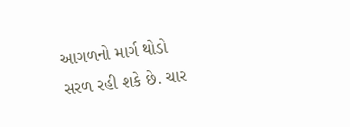આગળનો માર્ગ થોડો સરળ રહી શકે છે. ચાર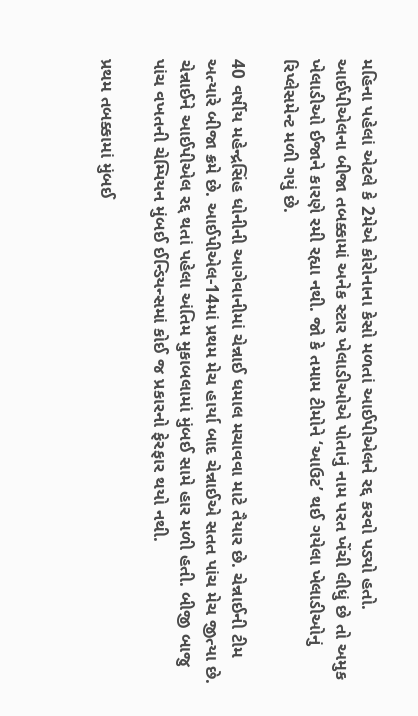મહિના પહેલાં એટલે કે 2મેએ કોરોનાના કેસો મળતાં આઈપીએલને રદ્દ કરવો પડ્યો હતો. આઈપીએલના બીજા તબક્કામાં અનેક સ્ટાર ખેલાડીઓએ પોતાનું નામ પરત ખેંચી લીધું છે તો અમુક ખેલાડીઓ ઈજાને કારણે રમી રહ્યા નથી. જો કે તમામ ટીમોને ‘આઉટ’ થઈ ગયેલા ખેલાડીઓનું રિપ્લેસમેન્ટ મળી ગયું છે.

40 વર્ષીય મહેન્દ્રસિંહ ધોનીની આગેવાનીમાં ચેન્નાઈ ધમાલ મચાવવા માટે તૈયાર છે. ચેન્નાઈની ટીમ અત્યારે બીજા ક્રમે છે. આઈપીએલ-14માં પ્રથમ મેચ હાર્યા બાદ ચેન્નાઈએ સતત પાંચ મેચ જીત્યા છે. ચેન્નાઈને આઈપીએલ રદ્દ થતાં પહેલા અંતિમ મુકાબલામાં મુંબઈ સામે હાર મળી હતી. બીજી બાજુ પાંચ વખતની ચેમ્પિયન મુંબઈ ઈન્ડિયન્સમાં કોઈ જ પ્રકારનો ફેરફાર થયો નથી.

પ્રથમ તબક્કામાં મુંબઈ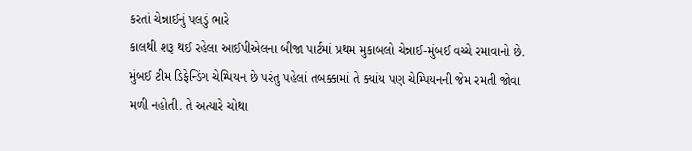કરતાં ચેન્નાઈનું પલડું ભારે
કાલથી શરૂ થઈ રહેલા આઈપીએલના બીજા પાર્ટમાં પ્રથમ મુકાબલો ચેન્નાઈ-મુંબઈ વચ્ચે રમાવાનો છે. મુંબઈ ટીમ ડિફેન્ડિંગ ચેમ્પિયન છે પરંતુ પહેલાં તબક્કામાં તે ક્યાંય પણ ચેમ્પિયનની જેમ રમતી જોવા મળી નહોતી. તે અત્યારે ચોથા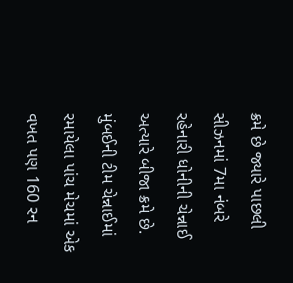ક્રમે છે જ્યારે પાછલી સીઝનમાં 7મા નંબરે રહેનારી ધોનીની ચેન્નાઈ અત્યારે બીજા ક્રમે છે. મુંબઈની ટીમ ચેન્નાઈમાં રમાયેલા પાંચ મેચમાં એક વખત પણ 160 રન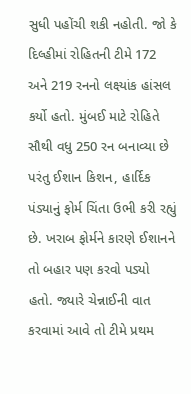સુધી પહોંચી શકી નહોતી. જો કે દિલ્હીમાં રોહિતની ટીમે 172 અને 219 રનનો લક્ષ્યાંક હાંસલ કર્યો હતો. મુંબઈ માટે રોહિતે સૌથી વધુ 250 રન બનાવ્યા છે પરંતુ ઈશાન કિશન, હાર્દિક પંડ્યાનું ફોર્મ ચિંતા ઉભી કરી રહ્યું છે. ખરાબ ફોર્મને કારણે ઈશાનને તો બહાર પણ કરવો પડ્યો હતો. જ્યારે ચેન્નાઈની વાત કરવામાં આવે તો ટીમે પ્રથમ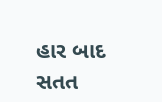હાર બાદ સતત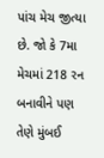પાંચ મેચ જીત્યા છે. જો કે 7મા મેચમાં 218 રન બનાવીને પણ તેણે મુંબઈ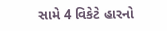સામે 4 વિકેટે હારનો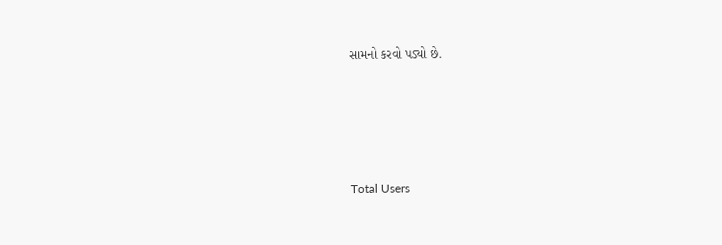સામનો કરવો પડ્યો છે.





Total Users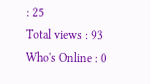: 25
Total views : 93
Who's Online : 0